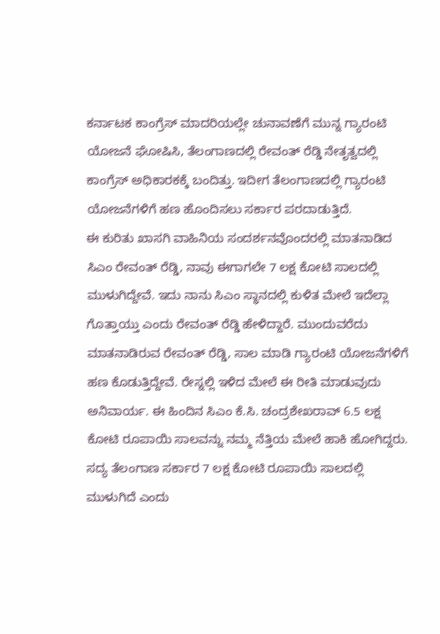ಕರ್ನಾಟಕ ಕಾಂಗ್ರೆಸ್ ಮಾದರಿಯಲ್ಲೇ ಚುನಾವಣೆಗೆ ಮುನ್ನ ಗ್ಯಾರಂಟಿ ಯೋಜನೆ ಘೋಷಿಸಿ, ತೆಲಂಗಾಣದಲ್ಲಿ ರೇವಂತ್ ರೆಡ್ಡಿ ನೇತೃತ್ವದಲ್ಲಿ ಕಾಂಗ್ರೆಸ್ ಅಧಿಕಾರಕಕ್ಕೆ ಬಂದಿತ್ತು. ಇದೀಗ ತೆಲಂಗಾಣದಲ್ಲಿ ಗ್ಯಾರಂಟಿ ಯೋಜನೆಗಳಿಗೆ ಹಣ ಹೊಂದಿಸಲು ಸರ್ಕಾರ ಪರದಾಡುತ್ತಿದೆ.
ಈ ಕುರಿತು ಖಾಸಗಿ ವಾಹಿನಿಯ ಸಂದರ್ಶನವೊಂದರಲ್ಲಿ ಮಾತನಾಡಿದ ಸಿಎಂ ರೇವಂತ್ ರೆಡ್ಡಿ, ನಾವು ಈಗಾಗಲೇ 7 ಲಕ್ಷ ಕೋಟಿ ಸಾಲದಲ್ಲಿ ಮುಳುಗಿದ್ದೇವೆ. ಇದು ನಾನು ಸಿಎಂ ಸ್ಥಾನದಲ್ಲಿ ಕುಳಿತ ಮೇಲೆ ಇದೆಲ್ಲಾ ಗೊತ್ತಾಯ್ತು ಎಂದು ರೇವಂತ್ ರೆಡ್ಡಿ ಹೇಳಿದ್ದಾರೆ. ಮುಂದುವರೆದು ಮಾತನಾಡಿರುವ ರೇವಂತ್ ರೆಡ್ಡಿ, ಸಾಲ ಮಾಡಿ ಗ್ಯಾರಂಟಿ ಯೋಜನೆಗಳಿಗೆ ಹಣ ಕೊಡುತ್ತಿದ್ದೇವೆ. ರೇಸ್ನಲ್ಲಿ ಇಳಿದ ಮೇಲೆ ಈ ರೀತಿ ಮಾಡುವುದು ಅನಿವಾರ್ಯ. ಈ ಹಿಂದಿನ ಸಿಎಂ ಕೆ.ಸಿ. ಚಂದ್ರಶೇಖರಾವ್ 6.5 ಲಕ್ಷ ಕೋಟಿ ರೂಪಾಯಿ ಸಾಲವನ್ನು ನಮ್ಮ ನೆತ್ತಿಯ ಮೇಲೆ ಹಾಕಿ ಹೋಗಿದ್ದರು. ಸದ್ಯ ತೆಲಂಗಾಣ ಸರ್ಕಾರ 7 ಲಕ್ಷ ಕೋಟಿ ರೂಪಾಯಿ ಸಾಲದಲ್ಲಿ ಮುಳುಗಿದೆ ಎಂದು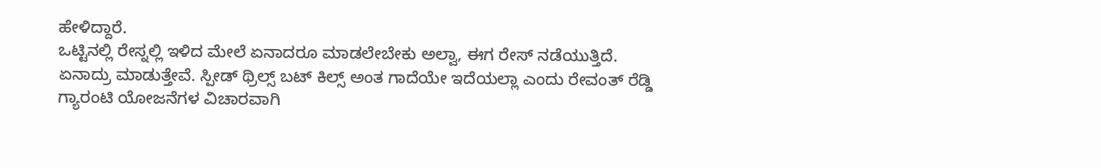ಹೇಳಿದ್ದಾರೆ.
ಒಟ್ಟಿನಲ್ಲಿ ರೇಸ್ನಲ್ಲಿ ಇಳಿದ ಮೇಲೆ ಏನಾದರೂ ಮಾಡಲೇಬೇಕು ಅಲ್ವಾ, ಈಗ ರೇಸ್ ನಡೆಯುತ್ತಿದೆ. ಏನಾದ್ರು ಮಾಡುತ್ತೇವೆ. ಸ್ಪೀಡ್ ಥ್ರಿಲ್ಸ್ ಬಟ್ ಕಿಲ್ಸ್ ಅಂತ ಗಾದೆಯೇ ಇದೆಯಲ್ಲಾ ಎಂದು ರೇವಂತ್ ರೆಡ್ಡಿ ಗ್ಯಾರಂಟಿ ಯೋಜನೆಗಳ ವಿಚಾರವಾಗಿ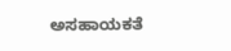ಅಸಹಾಯಕತೆ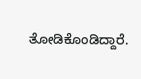ತೋಡಿಕೊಂಡಿದ್ದಾರೆ.